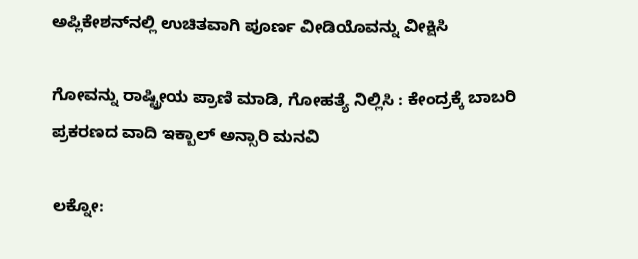ಅಪ್ಲಿಕೇಶನ್‌ನಲ್ಲಿ ಉಚಿತವಾಗಿ ಪೂರ್ಣ ವೀಡಿಯೊವನ್ನು ವೀಕ್ಷಿಸಿ

ಗೋವನ್ನು ರಾಷ್ಟ್ರೀಯ ಪ್ರಾಣಿ ಮಾಡಿ, ಗೋಹತ್ಯೆ ನಿಲ್ಲಿಸಿ : ಕೇಂದ್ರಕ್ಕೆ ಬಾಬರಿ ಪ್ರಕರಣದ ವಾದಿ ಇಕ್ಬಾಲ್ ಅನ್ಸಾರಿ ಮನವಿ

ಲಕ್ನೋ: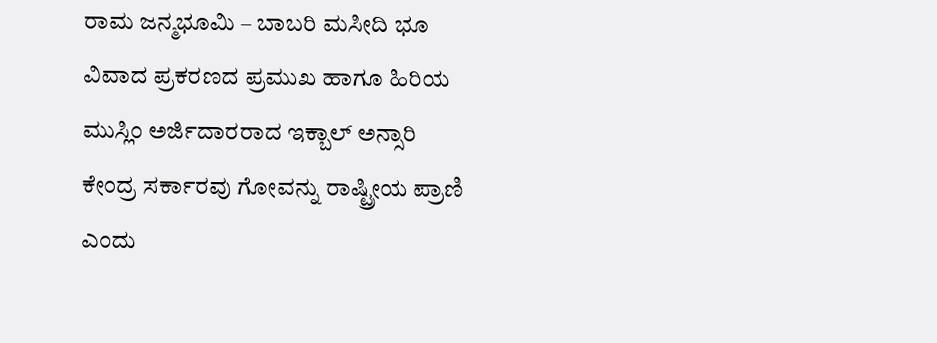ರಾಮ ಜನ್ಮಭೂಮಿ – ಬಾಬರಿ ಮಸೀದಿ ಭೂ ವಿವಾದ ಪ್ರಕರಣದ ಪ್ರಮುಖ ಹಾಗೂ ಹಿರಿಯ ಮುಸ್ಲಿಂ ಅರ್ಜಿದಾರರಾದ ಇಕ್ಬಾಲ್ ಅನ್ಸಾರಿ ಕೇಂದ್ರ ಸರ್ಕಾರವು ಗೋವನ್ನು ರಾಷ್ಟ್ರೀಯ ಪ್ರಾಣಿ ಎಂದು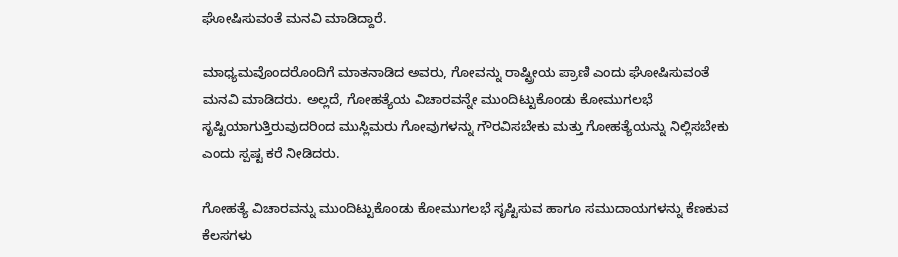ಘೋಷಿಸುವಂತೆ ಮನವಿ ಮಾಡಿದ್ದಾರೆ.

ಮಾಧ್ಯಮವೊಂದರೊಂದಿಗೆ ಮಾತನಾಡಿದ ಅವರು, ಗೋವನ್ನು ರಾಷ್ಟ್ರೀಯ ಪ್ರಾಣಿ ಎಂದು ಘೋಷಿಸುವಂತೆ ಮನವಿ ಮಾಡಿದರು. ಅಲ್ಲದೆ, ಗೋಹತ್ಯೆಯ ವಿಚಾರವನ್ನೇ ಮುಂದಿಟ್ಟುಕೊಂಡು ಕೋಮುಗಲಭೆ ಸೃಷ್ಟಿಯಾಗುತ್ತಿರುವುದರಿಂದ ಮುಸ್ಲಿಮರು ಗೋವುಗಳನ್ನು ಗೌರವಿಸಬೇಕು ಮತ್ತು ಗೋಹತ್ಯೆಯನ್ನು ನಿಲ್ಲಿಸಬೇಕು ಎಂದು ಸ್ಪಷ್ಟ ಕರೆ ನೀಡಿದರು.

ಗೋಹತ್ಯೆ ವಿಚಾರವನ್ನು ಮುಂದಿಟ್ಟುಕೊಂಡು ಕೋಮುಗಲಭೆ ಸೃಷ್ಟಿಸುವ ಹಾಗೂ ಸಮುದಾಯಗಳನ್ನು ಕೆಣಕುವ ಕೆಲಸಗಳು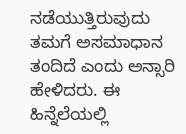ನಡೆಯುತ್ತಿರುವುದು ತಮಗೆ ಅಸಮಾಧಾನ ತಂದಿದೆ ಎಂದು ಅನ್ಸಾರಿ ಹೇಳಿದರು. ಈ ಹಿನ್ನೆಲೆಯಲ್ಲಿ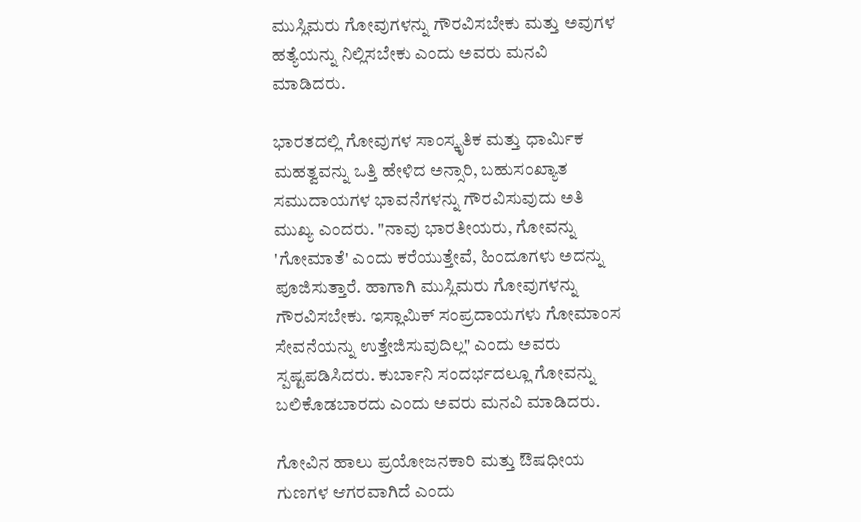ಮುಸ್ಲಿಮರು ಗೋವುಗಳನ್ನು ಗೌರವಿಸಬೇಕು ಮತ್ತು ಅವುಗಳ ಹತ್ಯೆಯನ್ನು ನಿಲ್ಲಿಸಬೇಕು ಎಂದು ಅವರು ಮನವಿ ಮಾಡಿದರು.

ಭಾರತದಲ್ಲಿ ಗೋವುಗಳ ಸಾಂಸ್ಕೃತಿಕ ಮತ್ತು ಧಾರ್ಮಿಕ ಮಹತ್ವವನ್ನು ಒತ್ತಿ ಹೇಳಿದ ಅನ್ಸಾರಿ, ಬಹುಸಂಖ್ಯಾತ ಸಮುದಾಯಗಳ ಭಾವನೆಗಳನ್ನು ಗೌರವಿಸುವುದು ಅತಿ ಮುಖ್ಯ ಎಂದರು. "ನಾವು ಭಾರತೀಯರು, ಗೋವನ್ನು 'ಗೋಮಾತೆ' ಎಂದು ಕರೆಯುತ್ತೇವೆ, ಹಿಂದೂಗಳು ಅದನ್ನು ಪೂಜಿಸುತ್ತಾರೆ. ಹಾಗಾಗಿ ಮುಸ್ಲಿಮರು ಗೋವುಗಳನ್ನು ಗೌರವಿಸಬೇಕು. ಇಸ್ಲಾಮಿಕ್ ಸಂಪ್ರದಾಯಗಳು ಗೋಮಾಂಸ ಸೇವನೆಯನ್ನು ಉತ್ತೇಜಿಸುವುದಿಲ್ಲ" ಎಂದು ಅವರು ಸ್ಪಷ್ಟಪಡಿಸಿದರು. ಕುರ್ಬಾನಿ ಸಂದರ್ಭದಲ್ಲೂ ಗೋವನ್ನು ಬಲಿಕೊಡಬಾರದು ಎಂದು ಅವರು ಮನವಿ ಮಾಡಿದರು.

ಗೋವಿನ ಹಾಲು ಪ್ರಯೋಜನಕಾರಿ ಮತ್ತು ಔಷಧೀಯ ಗುಣಗಳ ಆಗರವಾಗಿದೆ ಎಂದು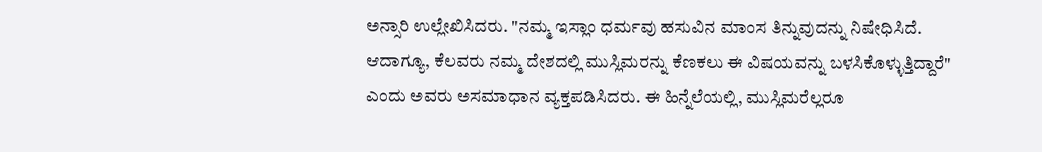ಅನ್ಸಾರಿ ಉಲ್ಲೇಖಿಸಿದರು. "ನಮ್ಮ ಇಸ್ಲಾಂ ಧರ್ಮವು ಹಸುವಿನ ಮಾಂಸ ತಿನ್ನುವುದನ್ನು ನಿಷೇಧಿಸಿದೆ. ಆದಾಗ್ಯೂ, ಕೆಲವರು ನಮ್ಮ ದೇಶದಲ್ಲಿ ಮುಸ್ಲಿಮರನ್ನು ಕೆಣಕಲು ಈ ವಿಷಯವನ್ನು ಬಳಸಿಕೊಳ್ಳುತ್ತಿದ್ದಾರೆ" ಎಂದು ಅವರು ಅಸಮಾಧಾನ ವ್ಯಕ್ತಪಡಿಸಿದರು. ಈ ಹಿನ್ನೆಲೆಯಲ್ಲಿ, ಮುಸ್ಲಿಮರೆಲ್ಲರೂ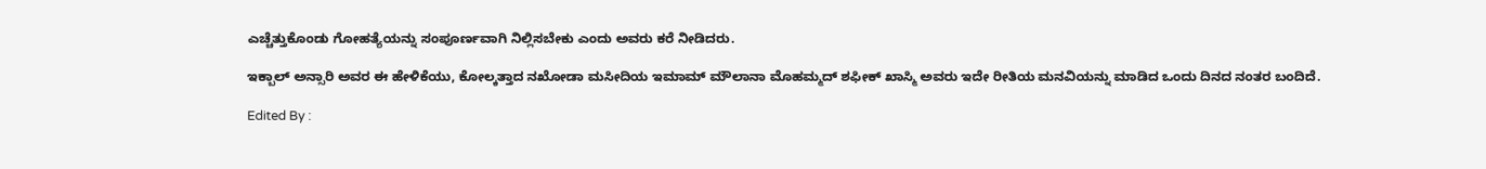ಎಚ್ಚೆತ್ತುಕೊಂಡು ಗೋಹತ್ಯೆಯನ್ನು ಸಂಪೂರ್ಣವಾಗಿ ನಿಲ್ಲಿಸಬೇಕು ಎಂದು ಅವರು ಕರೆ ನೀಡಿದರು.

ಇಕ್ಬಾಲ್ ಅನ್ಸಾರಿ ಅವರ ಈ ಹೇಳಿಕೆಯು, ಕೋಲ್ಕತ್ತಾದ ನಖೋಡಾ ಮಸೀದಿಯ ಇಮಾಮ್ ಮೌಲಾನಾ ಮೊಹಮ್ಮದ್ ಶಫೀಕ್ ಖಾಸ್ಮಿ ಅವರು ಇದೇ ರೀತಿಯ ಮನವಿಯನ್ನು ಮಾಡಿದ ಒಂದು ದಿನದ ನಂತರ ಬಂದಿದೆ.

Edited By :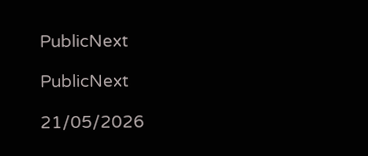PublicNext

PublicNext

21/05/2026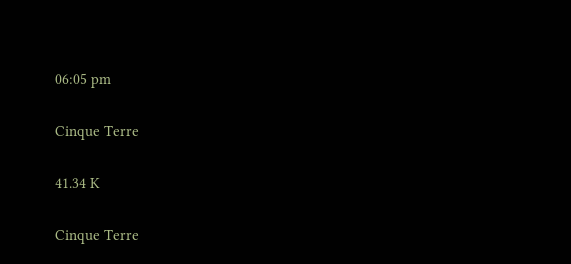06:05 pm

Cinque Terre

41.34 K

Cinque Terre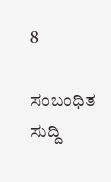8

ಸಂಬಂಧಿತ ಸುದ್ದಿ